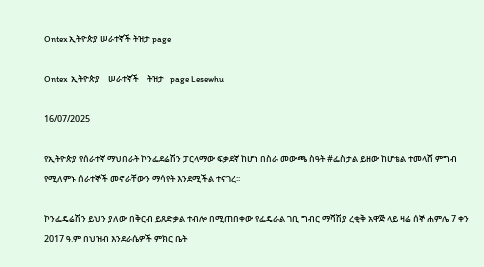Ontex ኢትዮጵያ ሠራተኛች ትዝታ page

Ontex  ኢትዮጵያ    ሠራተኛች    ትዝታ   page Lesewhu

16/07/2025

የኢትዮጵያ የሰራተኛ ማህበራት ኮንፌደሬሽን ፓርላማው ፍቃደኛ ከሆነ በስራ መውጫ ስዓት #ፌስታል ይዘው ከሆቴል ተመላሸ ምግብ የሚለምኑ ሰራተኞች መኖራቸውን ማሳየት እንደሚችል ተናገረ፡፡

ኮንፌዴሬሽን ይህን ያለው በቅርብ ይጸድቃል ተብሎ በሚጠበቀው የፌዴራል ገቢ ግብር ማሻሽያ ረቂቅ አዋጅ ላይ ዛሬ ሰኞ ሐምሌ 7 ቀን 2017 ዓ.ም በህዝብ እንደራሴዎች ምክር ቤት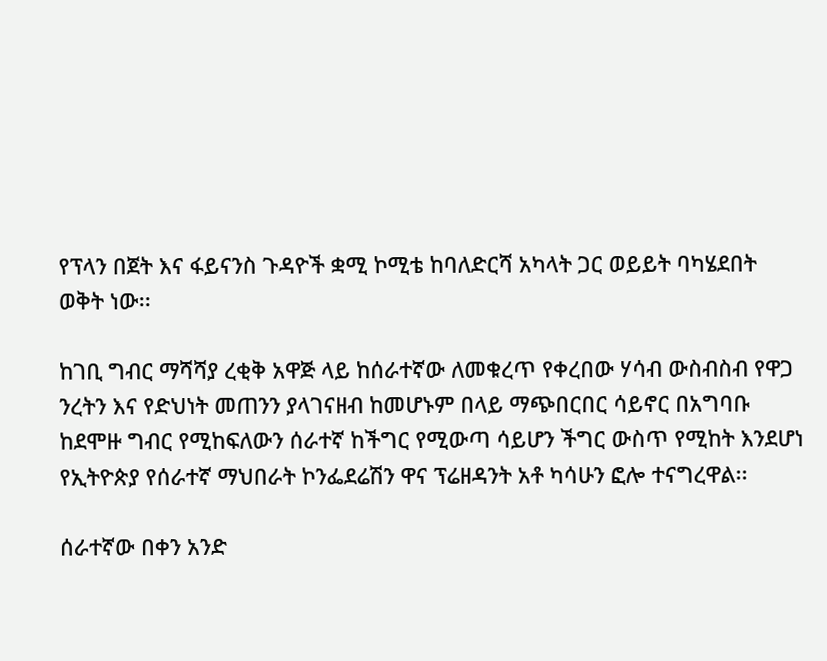የፕላን በጀት እና ፋይናንስ ጉዳዮች ቋሚ ኮሚቴ ከባለድርሻ አካላት ጋር ወይይት ባካሄደበት ወቅት ነው፡፡

ከገቢ ግብር ማሻሻያ ረቂቅ አዋጅ ላይ ከሰራተኛው ለመቁረጥ የቀረበው ሃሳብ ውስብስብ የዋጋ ንረትን እና የድህነት መጠንን ያላገናዘብ ከመሆኑም በላይ ማጭበርበር ሳይኖር በአግባቡ ከደሞዙ ግብር የሚከፍለውን ሰራተኛ ከችግር የሚውጣ ሳይሆን ችግር ውስጥ የሚከት እንደሆነ የኢትዮጵያ የሰራተኛ ማህበራት ኮንፌደሬሽን ዋና ፕሬዘዳንት አቶ ካሳሁን ፎሎ ተናግረዋል፡፡

ሰራተኛው በቀን አንድ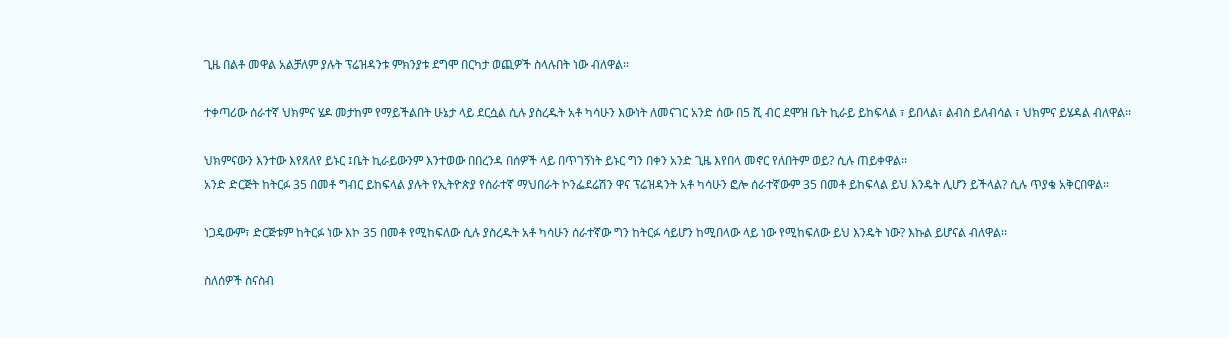ጊዜ በልቶ መዋል አልቻለም ያሉት ፕሬዝዳንቱ ምክንያቱ ደግሞ በርካታ ወጪዎች ስላሉበት ነው ብለዋል፡፡

ተቀጣሪው ሰራተኛ ህክምና ሄዶ መታከም የማይችልበት ሁኔታ ላይ ደርሷል ሲሉ ያስረዱት አቶ ካሳሁን እውነት ለመናገር አንድ ሰው በ5 ሺ ብር ደሞዝ ቤት ኪራይ ይከፍላል ፣ ይበላል፣ ልብስ ይለብሳል ፣ ህክምና ይሄዳል ብለዋል፡፡

ህክምናውን እንተው እየጸለየ ይኑር ፤ቤት ኪራይውንም እንተወው በበረንዳ በሰዎች ላይ በጥገኝነት ይኑር ግን በቀን አንድ ጊዜ እየበላ መኖር የለበትም ወይ? ሲሉ ጠይቀዋል፡፡
አንድ ድርጅት ከትርፉ 35 በመቶ ግብር ይከፍላል ያሉት የኢትዮጵያ የሰራተኛ ማህበራት ኮንፌደሬሽን ዋና ፕሬዝዳንት አቶ ካሳሁን ፎሎ ሰራተኛውም 35 በመቶ ይከፍላል ይህ እንዴት ሊሆን ይችላል? ሲሉ ጥያቄ አቅርበዋል፡፡

ነጋዴውም፣ ድርጅቱም ከትርፉ ነው እኮ 35 በመቶ የሚከፍለው ሲሉ ያስረዱት አቶ ካሳሁን ሰራተኛው ግን ከትርፉ ሳይሆን ከሚበላው ላይ ነው የሚከፍለው ይህ እንዴት ነው? እኩል ይሆናል ብለዋል፡፡

ስለሰዎች ስናስብ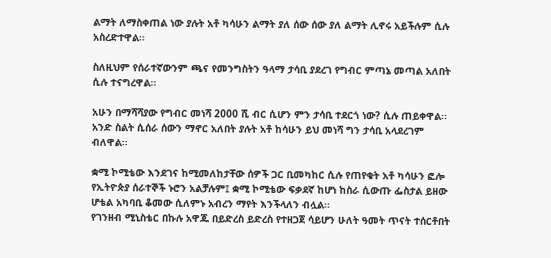ልማት ለማስቀጠል ነው ያሉት አቶ ካሳሁን ልማት ያለ ሰው ሰው ያለ ልማት ሊኖሩ አይችሉም ሲሉ አስረድተዋል፡፡

ስለዚህም የሰራተኛውንም ጫና የመንግስትን ዓላማ ታሳቢ ያደረገ የግብር ምጣኔ መጣል አለበት ሲሉ ተናግረዋል፡፡

አሁን በማሻሻያው የግብር መነሻ 2000 ሺ ብር ሲሆን ምን ታሳቢ ተደርጎ ነው? ሲሉ ጠይቀዋል፡፡
አንድ ስልት ሲሰራ ሰውን ማኖር አለበት ያሉት አቶ ከሳሁን ይህ መነሻ ግን ታሳቢ አላደረገም ብለዋል፡፡

ቋሚ ኮሚቴው እንደገና ከሚመለከታቸው ሰዎች ጋር ቢመካከር ሲሉ የጠየቁት አቶ ካሳሁን ፎሎ የኢትዮጵያ ሰራተኞች ኑሮን አልቻሉም፤ ቋሚ ኮሚቴው ፍቃደኛ ከሆነ ከስራ ሲውጡ ፌስታል ይዘው ሆቴል አካባቢ ቆመው ሲለምኑ አብረን ማየት እንችላለን ብሏል፡፡
የገንዘብ ሚኒስቴር በኩሉ አዋጁ በይድረስ ይድረስ የተዘጋጀ ሳይሆን ሁለት ዓመት ጥናት ተሰርቶበት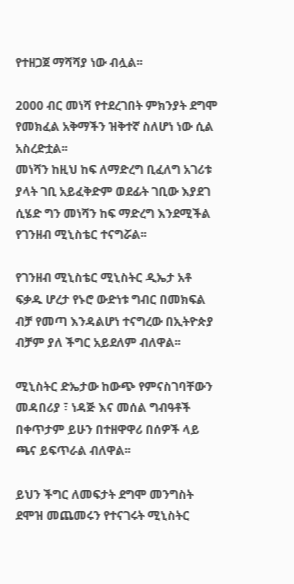የተዘጋጀ ማሻሻያ ነው ብሏል፡፡

2000 ብር መነሻ የተደረገበት ምክንያት ደግሞ የመክፈል አቅማችን ዝቅተኛ ስለሆነ ነው ሲል አስረድቷል፡፡
መነሻን ከዚህ ከፍ ለማድረግ ቢፈለግ አገሪቱ ያላት ገቢ አይፈቅድም ወደፊት ገቢው እያደገ ሲሄድ ግን መነሻን ከፍ ማድረግ እንደሚችል የገንዘብ ሚኒስቴር ተናግሯል፡፡

የገንዘብ ሚኒስቴር ሚኒስትር ዲኤታ አቶ ፍቃዱ ሆረታ የኑሮ ውድነቱ ግብር በመክፍል ብቻ የመጣ እንዳልሆነ ተናግረው በኢትዮጵያ ብቻም ያለ ችግር አይደለም ብለዋል፡፡

ሚኒስትር ድኤታው ከውጭ የምናስገባቸውን መዳበሪያ ፣ ነዳጅ እና መሰል ግብዓቶች በቀጥታም ይሁን በተዘዋዋሪ በሰዎች ላይ ጫና ይፍጥራል ብለዋል፡፡

ይህን ችግር ለመፍታት ደግሞ መንግስት ደሞዝ መጨመሩን የተናገሩት ሚኒስትር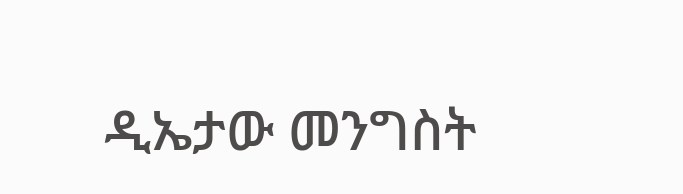ዲኤታው መንግስት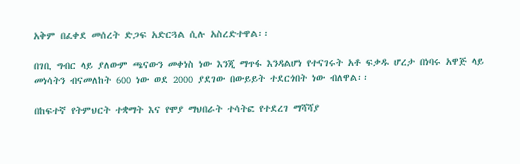አቅም በፈቀደ መሰረት ድጋፍ አድርጓል ሲሉ አስረድተዋል፡፡

በገቢ ግብር ላይ ያለውም ጫናውን መቀነስ ነው እንጂ ማጥፋ እንዳልሆነ የተናገሩት አቶ ፍቃዱ ሆረታ በነባሩ አዋጅ ላይ መነሳትን ብናመለከት 600 ነው ወደ 2000 ያደገው በውይይት ተደርጎበት ነው ብለዋል፡፡

በከፍተኛ የትምህርት ተቋማት እና የሞያ ማህበራት ተሳትፎ የተደረገ ማሻሻያ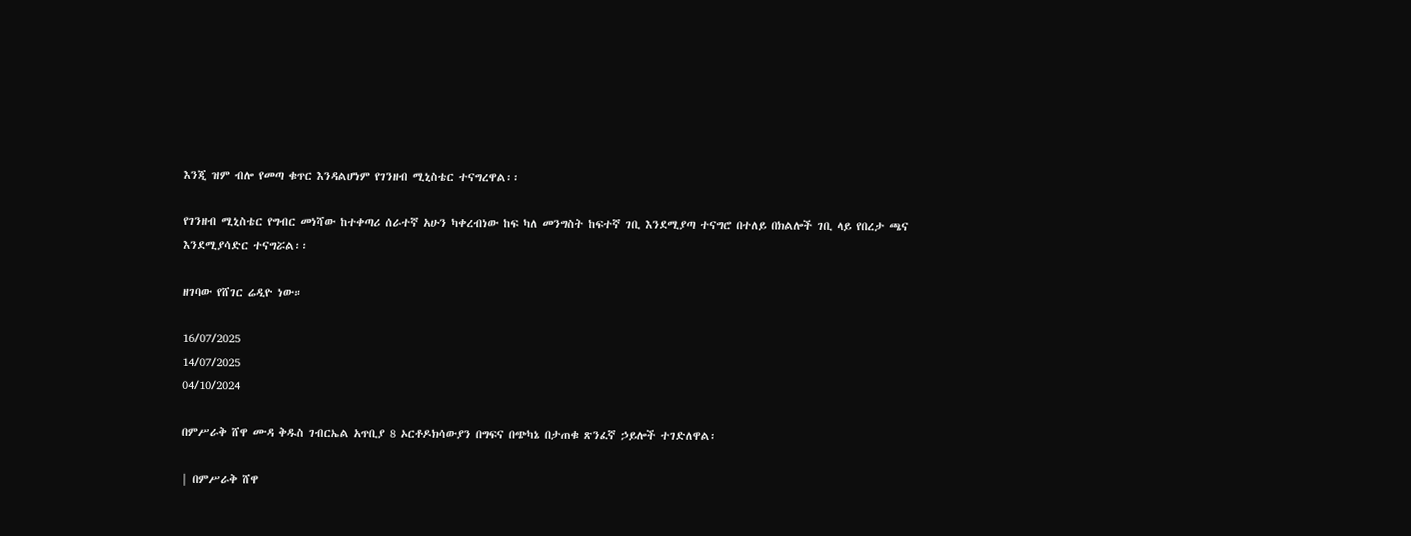እንጂ ዝም ብሎ የመጣ ቁጥር እንዳልሆነም የገንዘብ ሚኒስቴር ተናግረዋል፡፡

የገንዘብ ሚኒስቴር የግብር መነሻው ከተቀጣሪ ሰራተኛ አሁን ካቀረብነው ከፍ ካለ መንግስት ከፍተኛ ገቢ እንደሚያጣ ተናግሮ በተለይ በክልሎች ገቢ ላይ የበረታ ጫና እንደሚያሳድር ተናግሯል፡፡

ዘገባው የሸገር ሬዲዮ ነው።

16/07/2025
14/07/2025
04/10/2024

በምሥራቅ ሸዋ ሙዳ ቅዱስ ገብርኤል አጥቢያ 8 ኦርቶዶክሳውያን በግፍና በጭካኔ በታጠቁ ጽንፈኛ ኃይሎች ተገድለዋል፡

| በምሥራቅ ሸዋ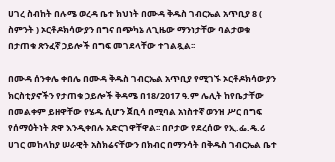ሀገረ ስብከት በሉሜ ወረዳ ቤተ ክህነት በሙዳ ቅዱስ ገብርኤል አጥቢያ 8 ( ስምንት ) ኦርቶዶክሳውያን በግና በጭካኔ ለጊዜው ማንነታቸው ባልታወቁ በታጠቁ ጽንፈኛ ኃይሎች በግፍ መገደላቸው ተገልጿል፡፡

በሙዳ ሰንቀሌ ቀበሌ በሙዳ ቅዱስ ገብርኤል አጥቢያ የሚገኙ ኦርቶዶክሳውያን ክርስቲያኖችን የታጠቁ ኃይሎች ቅዳሜ በ18/2017 ዓ.ም ሌሊት ከየቤታቸው በመልቀም ይዘዋቸው የሄዱ ሲሆን ጀቢሳ በሚባል አነስተኛ ወንዝ ሥር በግፍ የሰማዕትነት ጽዋ እንዲቀበሉ አድርገዋቸዋል፡፡ በቦታው የደረሰው የኢ.ፌ.ዴ.ሪ ሀገር መከላከያ ሠራዊት አስክሬናቸውን በክብር በማንሳት በቅዱስ ገብርኤል ቤተ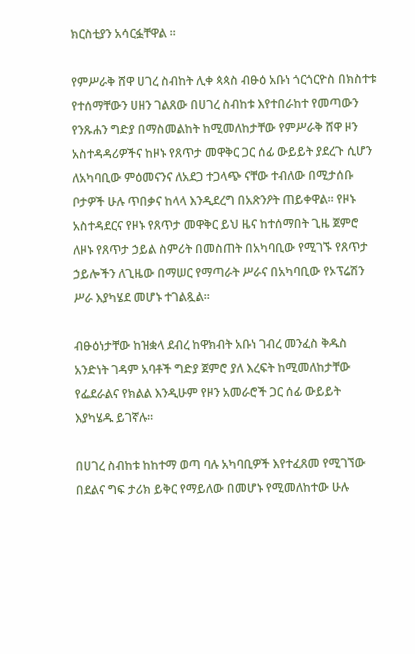ክርስቲያን አሳርፏቸዋል ፡፡

የምሥራቅ ሸዋ ሀገረ ስብከት ሊቀ ጳጳስ ብፁዕ አቡነ ጎርጎርዮስ በክስተቱ የተሰማቸውን ሀዘን ገልጸው በሀገረ ስብከቱ እየተበራከተ የመጣውን የንጹሐን ግድያ በማስመልከት ከሚመለከታቸው የምሥራቅ ሸዋ ዞን አስተዳዳሪዎችና ከዞኑ የጸጥታ መዋቅር ጋር ሰፊ ውይይት ያደረጉ ሲሆን ለአካባቢው ምዕመናንና ለአደጋ ተጋላጭ ናቸው ተብለው በሚታሰቡ ቦታዎች ሁሉ ጥበቃና ከላላ እንዲደረግ በአጽንዖት ጠይቀዋል፡፡ የዞኑ አስተዳደርና የዞኑ የጸጥታ መዋቅር ይህ ዜና ከተሰማበት ጊዜ ጀምሮ ለዞኑ የጸጥታ ኃይል ስምሪት በመስጠት በአካባቢው የሚገኙ የጸጥታ ኃይሎችን ለጊዜው በማሠር የማጣራት ሥራና በአካባቢው የኦፕሬሽን ሥራ እያካሄደ መሆኑ ተገልጿል፡፡

ብፁዕነታቸው ከዝቋላ ደብረ ከዋክብት አቡነ ገብረ መንፈስ ቅዱስ አንድነት ገዳም አባቶች ግድያ ጀምሮ ያለ እረፍት ከሚመለከታቸው የፌደራልና የክልል እንዲሁም የዞን አመራሮች ጋር ሰፊ ውይይት እያካሄዱ ይገኛሉ፡፡

በሀገረ ስብከቱ ከከተማ ወጣ ባሉ አካባቢዎች እየተፈጸመ የሚገኘው በደልና ግፍ ታሪክ ይቅር የማይለው በመሆኑ የሚመለከተው ሁሉ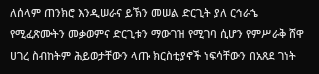ለሰላም ጠንክሮ እንዲሠራና ይኽን መሠል ድርጊት ያለ ርኅራኄ የሚፈጽሙትን መቃወምና ድርጊቱን ማውገዝ የሚገባ ሲሆን የምሥራቅ ሸዋ ሀገረ ስብከትም ሕይወታቸውን ላጡ ክርስቲያኖች ነፍሳቸውን በአጸደ ገነት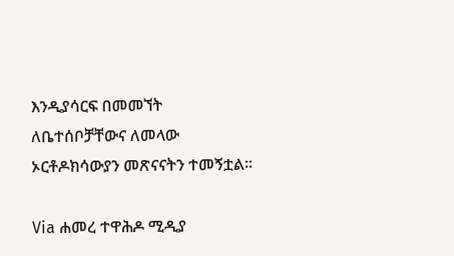እንዲያሳርፍ በመመኘት ለቤተሰቦቻቸውና ለመላው ኦርቶዶክሳውያን መጽናናትን ተመኝቷል፡፡

Via ሐመረ ተዋሕዶ ሚዲያ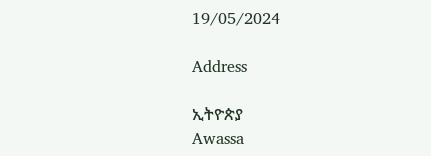19/05/2024

Address

ኢትዮጵያ
Awassa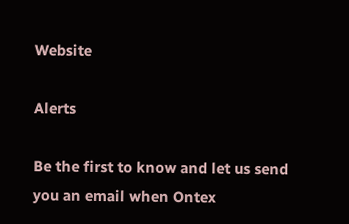Website

Alerts

Be the first to know and let us send you an email when Ontex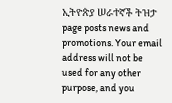ኢትዮጵያ ሠራተኛች ትዝታ page posts news and promotions. Your email address will not be used for any other purpose, and you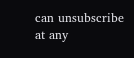can unsubscribe at any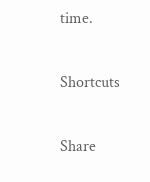time.

Shortcuts

Share